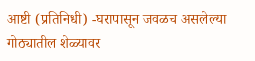आष्टी (प्रतिनिधी) -घरापासून जवळच असलेल्या गोठ्यातील शेळ्यावर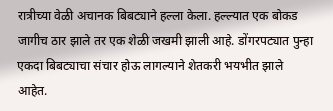रात्रीच्या वेळी अचानक बिबट्याने हल्ला केला. हल्ल्यात एक बोकड जागीच ठार झाले तर एक शेळी जखमी झाली आहे. डोंगरपट्यात पुन्हा एकदा बिबट्याचा संचार होऊ लागल्याने शेतकरी भयभीत झाले आहेत.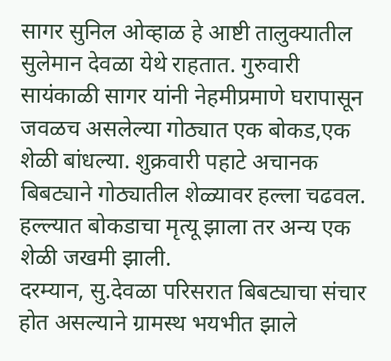सागर सुनिल ओव्हाळ हे आष्टी तालुक्यातील सुलेमान देवळा येथे राहतात. गुरुवारी सायंकाळी सागर यांनी नेहमीप्रमाणे घरापासून जवळच असलेल्या गोठ्यात एक बोकड,एक शेळी बांधल्या. शुक्रवारी पहाटे अचानक बिबट्याने गोठ्यातील शेळ्यावर हल्ला चढवल. हल्ल्यात बोकडाचा मृत्यू झाला तर अन्य एक शेळी जखमी झाली.
दरम्यान, सु.देवळा परिसरात बिबट्याचा संचार होत असल्याने ग्रामस्थ भयभीत झाले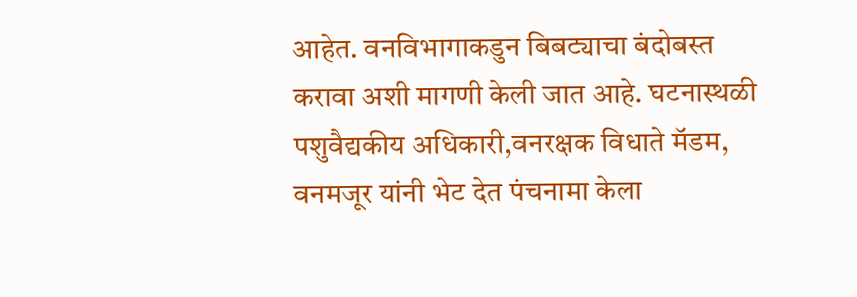आहेत. वनविभागाकडुन बिबट्याचा बंदोबस्त करावा अशी मागणी केली जात आहे. घटनास्थळी पशुवैद्यकीय अधिकारी,वनरक्षक विधाते मॅडम, वनमजूर यांनी भेट देत पंचनामा केला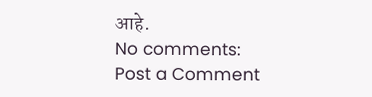आहे.
No comments:
Post a Comment